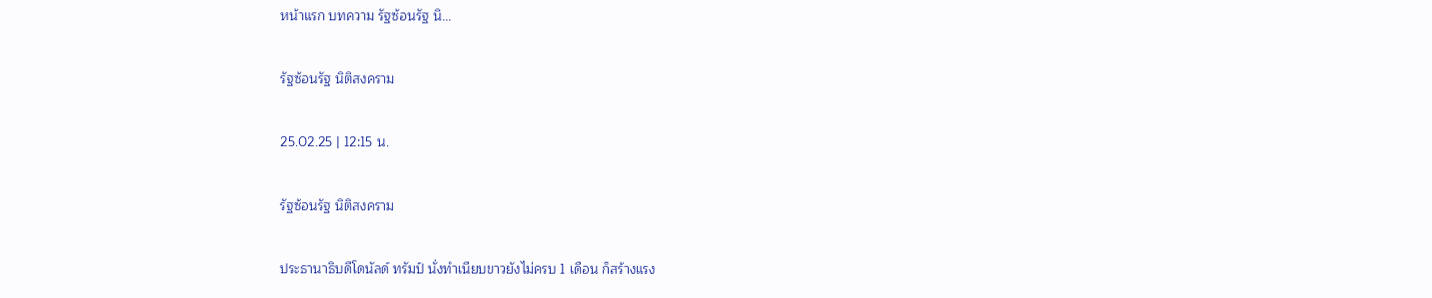หน้าแรก บทความ รัฐซ้อนรัฐ นิ...

รัฐซ้อนรัฐ นิติสงคราม

25.02.25 | 12:15 น.

รัฐซ้อนรัฐ นิติสงคราม

ประธานาธิบดีโดนัลด์ ทรัมป์ นั่งทำเนียบขาวยังไม่ครบ 1 เดือน ก็สร้างแรง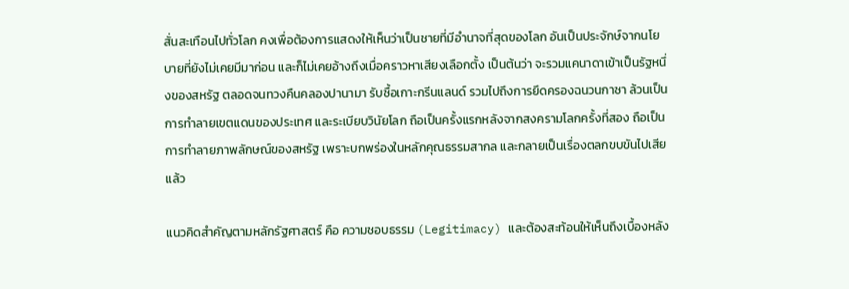สั่นสะเทือนไปทั่วโลก คงเพื่อต้องการแสดงให้เห็นว่าเป็นชายที่มีอำนาจที่สุดของโลก อันเป็นประจักษ์จากนโยบายที่ยังไม่เคยมีมาก่อน และก็ไม่เคยอ้างถึงเมื่อคราวหาเสียงเลือกตั้ง เป็นต้นว่า จะรวมแคนาดาเข้าเป็นรัฐหนึ่งของสหรัฐ ตลอดจนทวงคืนคลองปานามา รับซื้อเกาะกรีนแลนด์ รวมไปถึงการยึดครองฉนวนกาซา ล้วนเป็นการทำลายเขตแดนของประเทศ และระเบียบวินัยโลก ถือเป็นครั้งแรกหลังจากสงครามโลกครั้งที่สอง ถือเป็นการทำลายภาพลักษณ์ของสหรัฐ เพราะบกพร่องในหลักคุณธรรมสากล และกลายเป็นเรื่องตลกขบขันไปเสียแล้ว

แนวคิดสำคัญตามหลักรัฐศาสตร์ คือ ความชอบธรรม (Legitimacy) และต้องสะท้อนให้เห็นถึงเบื้องหลัง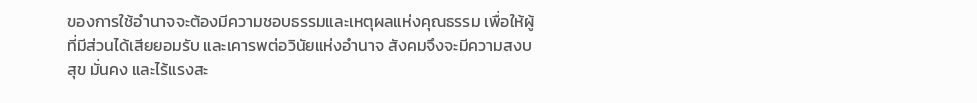ของการใช้อำนาจจะต้องมีความชอบธรรมและเหตุผลแห่งคุณธรรม เพื่อให้ผู้ที่มีส่วนได้เสียยอมรับ และเคารพต่อวินัยแห่งอำนาจ สังคมจึงจะมีความสงบสุข มั่นคง และไร้แรงสะ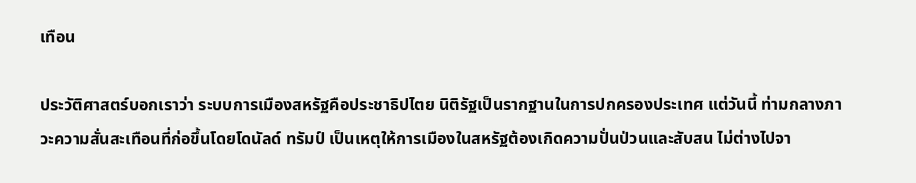เทือน

ประวัติศาสตร์บอกเราว่า ระบบการเมืองสหรัฐคือประชาธิปไตย นิติรัฐเป็นรากฐานในการปกครองประเทศ แต่วันนี้ ท่ามกลางภาวะความสั่นสะเทือนที่ก่อขึ้นโดยโดนัลด์ ทรัมป์ เป็นเหตุให้การเมืองในสหรัฐต้องเกิดความปั่นป่วนและสับสน ไม่ต่างไปจา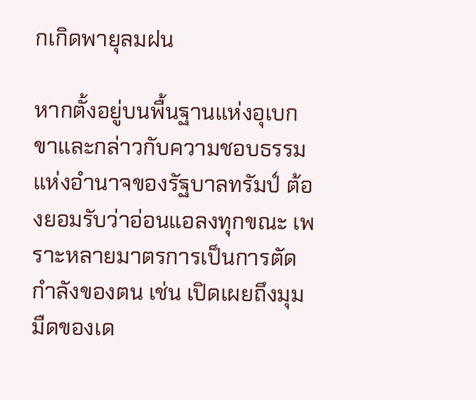กเกิดพายุลมฝน

หากตั้งอยู่บนพื้นฐานแห่งอุเบกขาและกล่าวกับความชอบธรรมแห่งอำนาจของรัฐบาลทรัมป์ ต้องยอมรับว่าอ่อนแอลงทุกขณะ เพราะหลายมาตรการเป็นการตัดกำลังของตน เช่น เปิดเผยถึงมุมมืดของเด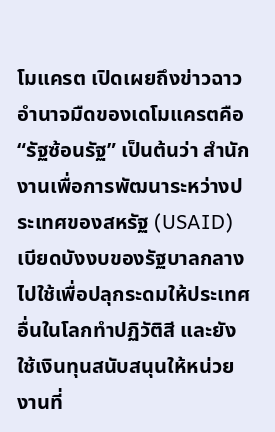โมแครต เปิดเผยถึงข่าวฉาวอำนาจมืดของเดโมแครตคือ “รัฐซ้อนรัฐ” เป็นต้นว่า สำนักงานเพื่อการพัฒนาระหว่างประเทศของสหรัฐ (USAID) เบียดบังงบของรัฐบาลกลางไปใช้เพื่อปลุกระดมให้ประเทศอื่นในโลกทำปฏิวัติสี และยังใช้เงินทุนสนับสนุนให้หน่วยงานที่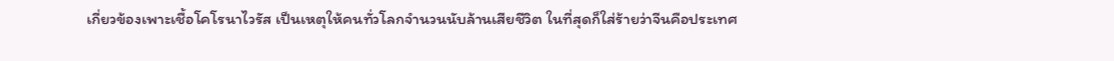เกี่ยวข้องเพาะเชื้อโคโรนาไวรัส เป็นเหตุให้คนทั่วโลกจำนวนนับล้านเสียชีวิต ในที่สุดก็ใส่ร้ายว่าจีนคือประเทศ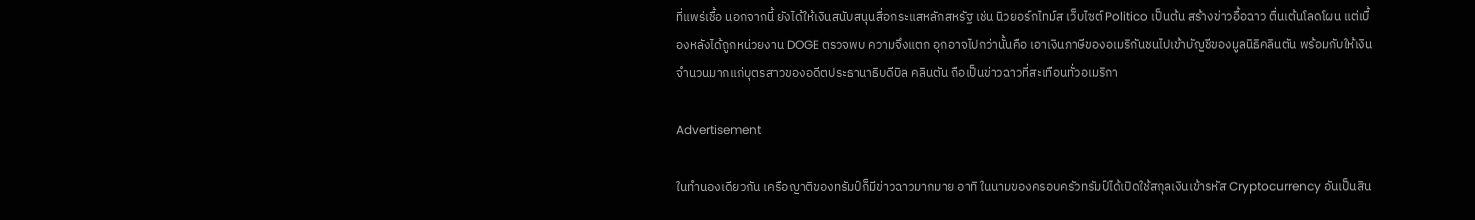ที่แพร่เชื้อ นอกจากนี้ ยังได้ให้เงินสนับสนุนสื่อกระแสหลักสหรัฐ เช่น นิวยอร์กไทม์ส เว็บไซต์ Politico เป็นต้น สร้างข่าวอื้อฉาว ตื่นเต้นโลดโผน แต่เบื้องหลังได้ถูกหน่วยงาน DOGE ตรวจพบ ความจึงแตก อุกอาจไปกว่านั้นคือ เอาเงินภาษีของอเมริกันชนไปเข้าบัญชีของมูลนิธิคลินตัน พร้อมกับให้เงินจำนวนมากแก่บุตรสาวของอดีตประธานาธิบดีบิล คลินตัน ถือเป็นข่าวฉาวที่สะเทือนทั่วอเมริกา

Advertisement

ในทำนองเดียวกัน เครือญาติของทรัมป์ก็มีข่าวฉาวมากมาย อาทิ ในนามของครอบครัวทรัมป์ได้เปิดใช้สกุลเงินเข้ารหัส Cryptocurrency อันเป็นสิน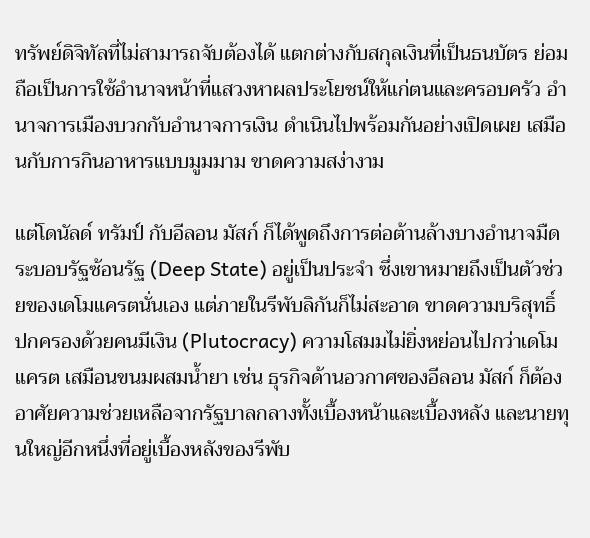ทรัพย์ดิจิทัลที่ไม่สามารถจับต้องได้ แตกต่างกับสกุลเงินที่เป็นธนบัตร ย่อมถือเป็นการใช้อำนาจหน้าที่แสวงหาผลประโยชน์ให้แก่ตนและครอบครัว อำนาจการเมืองบวกกับอำนาจการเงิน ดำเนินไปพร้อมกันอย่างเปิดเผย เสมือนกับการกินอาหารแบบมูมมาม ขาดความสง่างาม

แต่โดนัลด์ ทรัมป์ กับอีลอน มัสก์ ก็ได้พูดถึงการต่อต้านล้างบางอำนาจมืดระบอบรัฐซ้อนรัฐ (Deep State) อยู่เป็นประจำ ซึ่งเขาหมายถึงเป็นตัวช่วยของเดโมแครตนั่นเอง แต่ภายในรีพับลิกันก็ไม่สะอาด ขาดความบริสุทธิ์ ปกครองด้วยคนมีเงิน (Plutocracy) ความโสมมไม่ยิ่งหย่อนไปกว่าเดโมแครต เสมือนขนมผสมน้ำยา เช่น ธุรกิจด้านอวกาศของอีลอน มัสก์ ก็ต้องอาศัยความช่วยเหลือจากรัฐบาลกลางทั้งเบื้องหน้าและเบื้องหลัง และนายทุนใหญ่อีกหนึ่งที่อยู่เบื้องหลังของรีพับ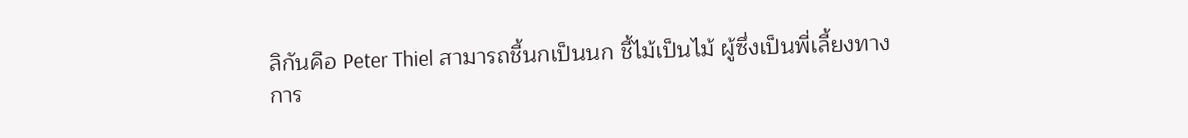ลิกันคือ Peter Thiel สามารถชี้นกเป็นนก ชี้ไม้เป็นไม้ ผู้ซึ่งเป็นพี่เลี้ยงทางการ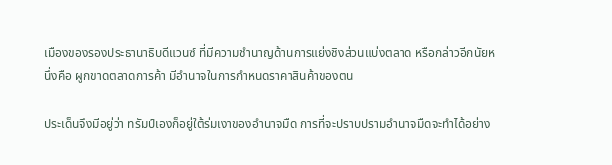เมืองของรองประธานาธิบดีแวนซ์ ที่มีความชำนาญด้านการแย่งชิงส่วนแบ่งตลาด หรือกล่าวอีกนัยหนึ่งคือ ผูกขาดตลาดการค้า มีอำนาจในการกำหนดราคาสินค้าของตน

ประเด็นจึงมีอยู่ว่า ทรัมป์เองก็อยู่ใต้ร่มเงาของอำนาจมืด การที่จะปราบปรามอำนาจมืดจะทำได้อย่าง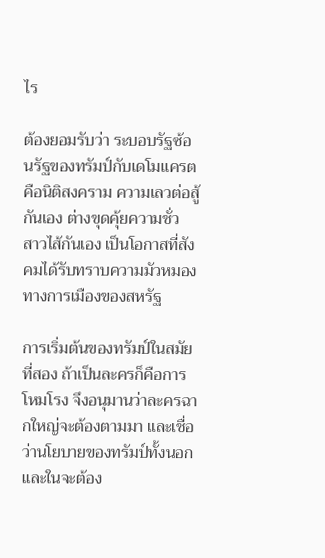ไร

ต้องยอมรับว่า ระบอบรัฐซ้อนรัฐของทรัมป์กับเดโมแครตคือนิติสงคราม ความเลวต่อสู้กันเอง ต่างขุดคุ้ยความชั่ว สาวไส้กันเอง เป็นโอกาสที่สังคมได้รับทราบความมัวหมองทางการเมืองของสหรัฐ

การเริ่มต้นของทรัมป์ในสมัยที่สอง ถ้าเป็นละครก็คือการโหมโรง จึงอนุมานว่าละครฉากใหญ่จะต้องตามมา และเชื่อว่านโยบายของทรัมป์ทั้งนอกและในจะต้อง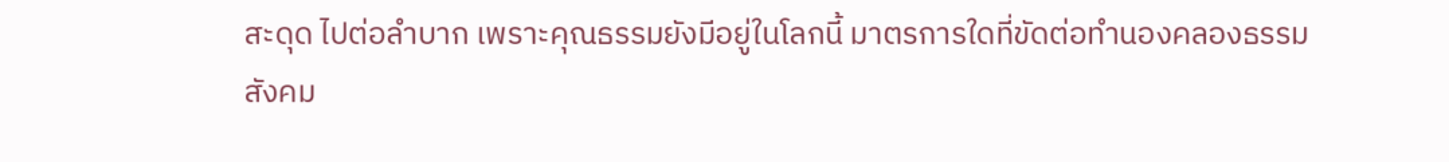สะดุด ไปต่อลำบาก เพราะคุณธรรมยังมีอยู่ในโลกนี้ มาตรการใดที่ขัดต่อทำนองคลองธรรม สังคม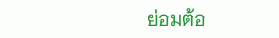ย่อมต้อ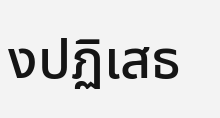งปฏิเสธ